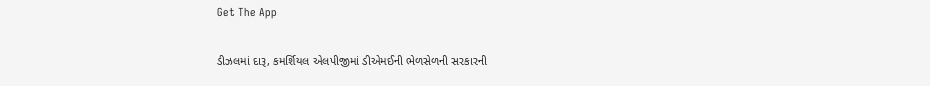Get The App

ડીઝલમાં દારૂ, કમર્શિયલ એલપીજીમાં ડીએમઈની ભેળસેળની સરકારની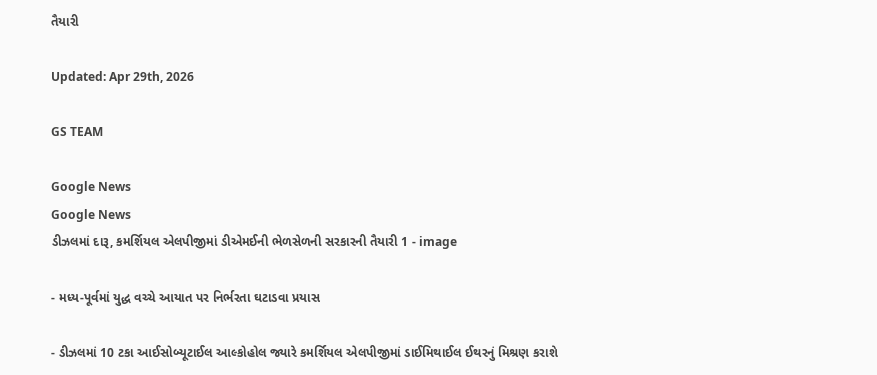તૈયારી

Updated: Apr 29th, 2026

GS TEAM

Google News
Google News
ડીઝલમાં દારૂ, કમર્શિયલ એલપીજીમાં ડીએમઈની ભેળસેળની સરકારની તૈયારી 1 - image

- મધ્ય-પૂર્વમાં યુદ્ધ વચ્ચે આયાત પર નિર્ભરતા ઘટાડવા પ્રયાસ

- ડીઝલમાં 10 ટકા આઈસોબ્યૂટાઈલ આલ્કોહોલ જ્યારે કમર્શિયલ એલપીજીમાં ડાઈમિથાઈલ ઈથરનું મિશ્રણ કરાશે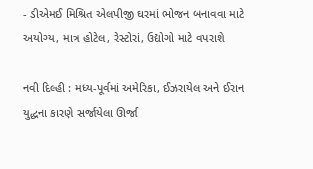- ડીએમઈ મિશ્રિત એલપીજી ઘરમાં ભોજન બનાવવા માટે અયોગ્ય, માત્ર હોટેલ, રેસ્ટોરાં, ઉદ્યોગો માટે વપરાશે

નવી દિલ્હી : મધ્ય-પૂર્વમાં અમેરિકા, ઈઝરાયેલ અને ઈરાન યુદ્ધના કારણે સર્જાયેલા ઊર્જા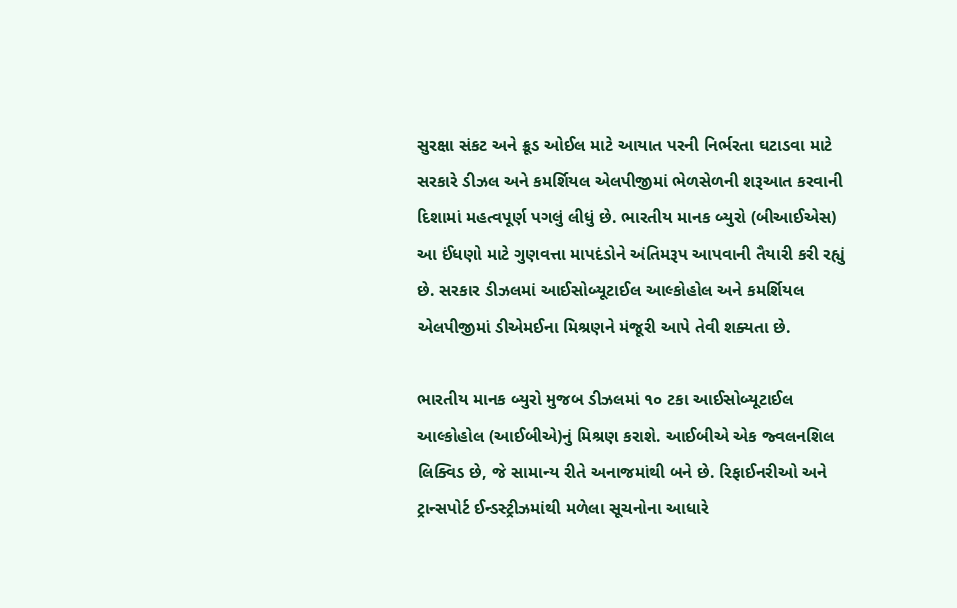સુરક્ષા સંકટ અને ક્રૂડ ઓઈલ માટે આયાત પરની નિર્ભરતા ઘટાડવા માટે સરકારે ડીઝલ અને કમર્શિયલ એલપીજીમાં ભેળસેળની શરૂઆત કરવાની દિશામાં મહત્વપૂર્ણ પગલું લીધું છે. ભારતીય માનક બ્યુરો (બીઆઈએસ) આ ઈંધણો માટે ગુણવત્તા માપદંડોને અંતિમરૂપ આપવાની તૈયારી કરી રહ્યું છે. સરકાર ડીઝલમાં આઈસોબ્યૂટાઈલ આલ્કોહોલ અને કમર્શિયલ એલપીજીમાં ડીએમઈના મિશ્રણને મંજૂરી આપે તેવી શક્યતા છે.

ભારતીય માનક બ્યુરો મુજબ ડીઝલમાં ૧૦ ટકા આઈસોબ્યૂટાઈલ આલ્કોહોલ (આઈબીએ)નું મિશ્રણ કરાશે. આઈબીએ એક જ્વલનશિલ લિક્વિડ છે, જે સામાન્ય રીતે અનાજમાંથી બને છે. રિફાઈનરીઓ અને ટ્રાન્સપોર્ટ ઈન્ડસ્ટ્રીઝમાંથી મળેલા સૂચનોના આધારે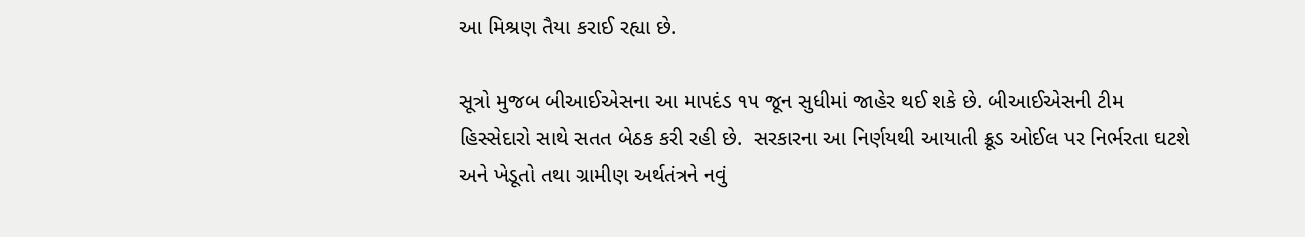આ મિશ્રણ તૈયા કરાઈ રહ્યા છે.

સૂત્રો મુજબ બીઆઈએસના આ માપદંડ ૧૫ જૂન સુધીમાં જાહેર થઈ શકે છે. બીઆઈએસની ટીમ હિસ્સેદારો સાથે સતત બેઠક કરી રહી છે.  સરકારના આ નિર્ણયથી આયાતી ક્રૂડ ઓઈલ પર નિર્ભરતા ઘટશે અને ખેડૂતો તથા ગ્રામીણ અર્થતંત્રને નવું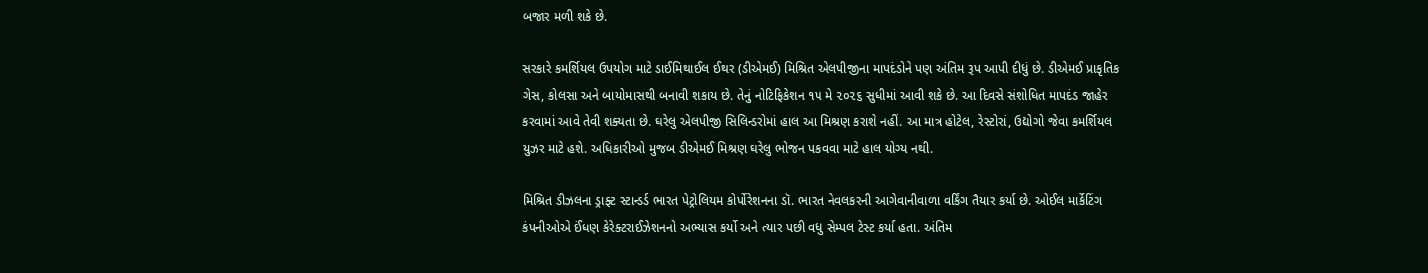બજાર મળી શકે છે.

સરકારે કમર્શિયલ ઉપયોગ માટે ડાઈમિથાઈલ ઈથર (ડીએમઈ) મિશ્રિત એલપીજીના માપદંડોને પણ અંતિમ રૂપ આપી દીધું છે. ડીએમઈ પ્રાકૃતિક ગેસ, કોલસા અને બાયોમાસથી બનાવી શકાય છે. તેનું નોટિફિકેશન ૧૫ મે ૨૦૨૬ સુધીમાં આવી શકે છે. આ દિવસે સંશોધિત માપદંડ જાહેર કરવામાં આવે તેવી શક્યતા છે. ઘરેલુ એલપીજી સિલિન્ડરોમાં હાલ આ મિશ્રણ કરાશે નહીં. આ માત્ર હોટેલ, રેસ્ટોરાં, ઉદ્યોગો જેવા કમર્શિયલ યુઝર માટે હશે. અધિકારીઓ મુજબ ડીએમઈ મિશ્રણ ઘરેલુ ભોજન પકવવા માટે હાલ યોગ્ય નથી.

મિશ્રિત ડીઝલના ડ્રાફ્ટ સ્ટાન્ડર્ડ ભારત પેટ્રોલિયમ કોર્પોરેશનના ડૉ. ભારત નેવલકરની આગેવાનીવાળા વર્કિંગ તૈયાર કર્યા છે. ઓઈલ માર્કેટિંગ કંપનીઓએ ઈંધણ કેરેક્ટરાઈઝેશનનો અભ્યાસ કર્યો અને ત્યાર પછી વધુ સેમ્પલ ટેસ્ટ કર્યા હતા. અંતિમ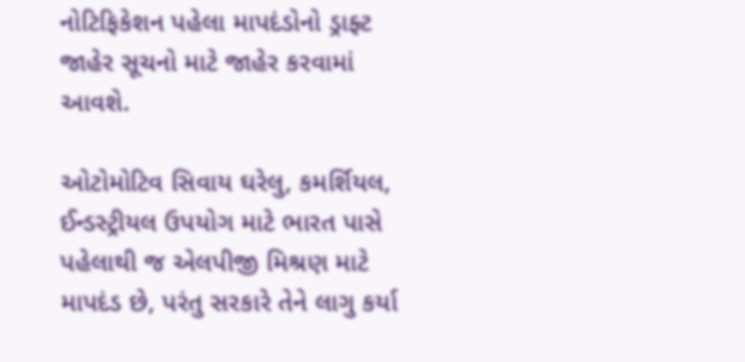નોટિફિકેશન પહેલા માપદંડોનો ડ્રાફ્ટ જાહેર સૂચનો માટે જાહેર કરવામાં આવશે.

ઓટોમોટિવ સિવાય ઘરેલુ, કમર્શિયલ, ઈન્ડસ્ટ્રીયલ ઉપયોગ માટે ભારત પાસે પહેલાથી જ એલપીજી મિશ્રણ માટે માપદંડ છે, પરંતુ સરકારે તેને લાગુ કર્યા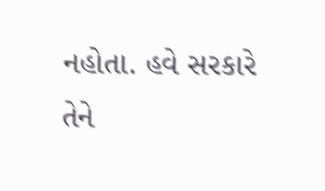નહોતા. હવે સરકારે તેને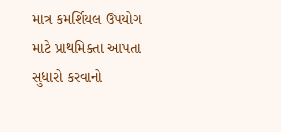માત્ર કમર્શિયલ ઉપયોગ માટે પ્રાથમિક્તા આપતા સુધારો કરવાનો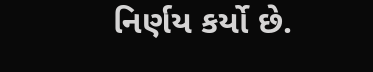નિર્ણય કર્યો છે.